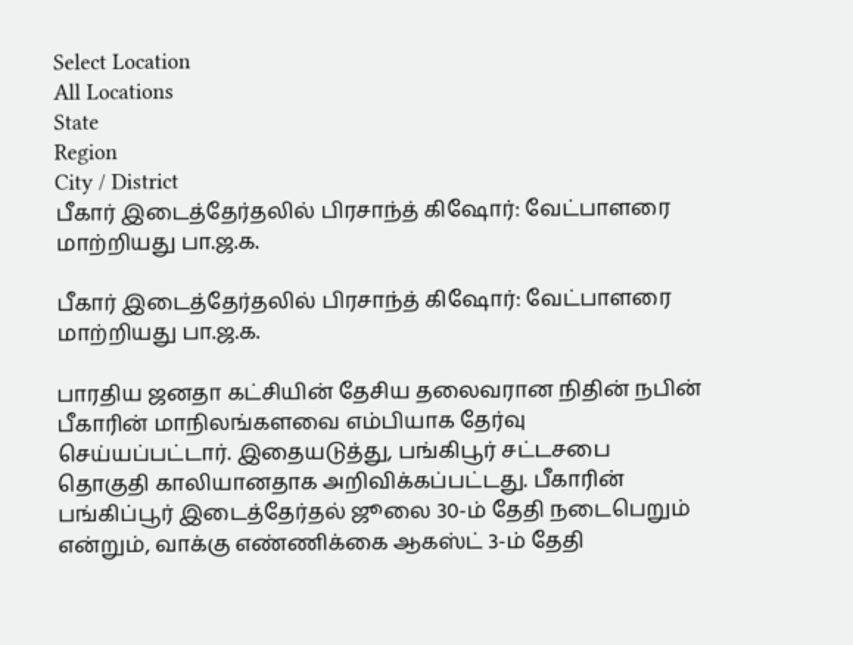Select Location
All Locations
State
Region
City / District
பீகார் இடைத்தேர்தலில் பிரசாந்த் கிஷோர்: வேட்பாளரை மாற்றியது பா.ஜ.க.

பீகார் இடைத்தேர்தலில் பிரசாந்த் கிஷோர்: வேட்பாளரை மாற்றியது பா.ஜ.க.

பாரதிய ஜனதா கட்சியின் தேசிய தலைவரான நிதின் நபின் பீகாரின் மாநிலங்களவை எம்பியாக தேர்வு செய்யப்பட்டார். இதையடுத்து, பங்கிபூர் சட்டசபை தொகுதி காலியானதாக அறிவிக்கப்பட்டது. பீகாரின் பங்கிப்பூர் இடைத்தேர்தல் ஜூலை 30-ம் தேதி நடைபெறும் என்றும், வாக்கு எண்ணிக்கை ஆகஸ்ட் 3-ம் தேதி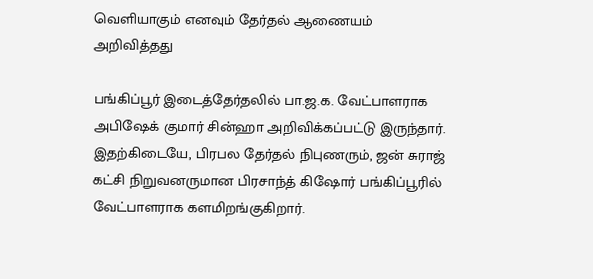வெளியாகும் எனவும் தேர்தல் ஆணையம் அறிவித்தது

பங்கிப்பூர் இடைத்தேர்தலில் பா.ஜ.க. வேட்பாளராக அபிஷேக் குமார் சின்ஹா அறிவிக்கப்பட்டு இருந்தார். இதற்கிடையே, பிரபல தேர்தல் நிபுணரும், ஜன் சுராஜ் கட்சி நிறுவனருமான பிரசாந்த் கிஷோர் பங்கிப்பூரில் வேட்பாளராக களமிறங்குகிறார்.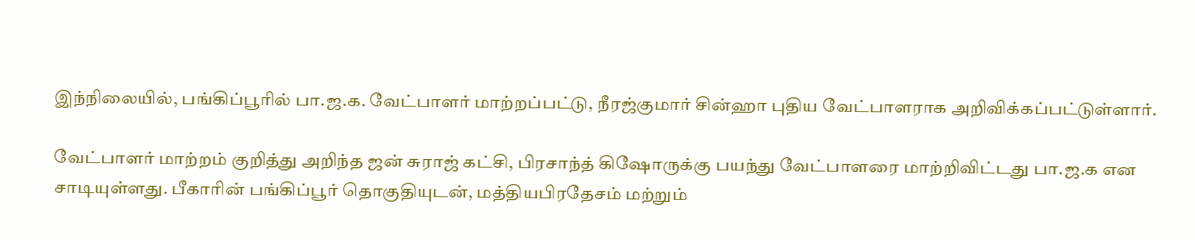இந்நிலையில், பங்கிப்பூரில் பா.ஜ.க. வேட்பாளர் மாற்றப்பட்டு, நீரஜ்குமார் சின்ஹா புதிய வேட்பாளராக அறிவிக்கப்பட்டுள்ளார்.

வேட்பாளர் மாற்றம் குறித்து அறிந்த ஜன் சுராஜ் கட்சி, பிரசாந்த் கிஷோருக்கு பயந்து வேட்பாளரை மாற்றிவிட்டது பா.ஜ.க என சாடியுள்ளது. பீகாரின் பங்கிப்பூர் தொகுதியுடன், மத்தியபிரதேசம் மற்றும்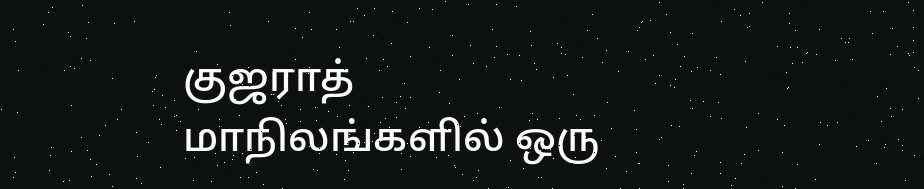குஜராத் மாநிலங்களில் ஒரு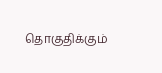தொகுதிக்கும்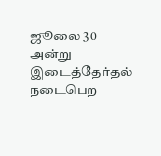ஜூலை 30 அன்று இடைத்தேர்தல் நடைபெற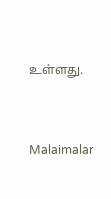உள்ளது.


Malaimalar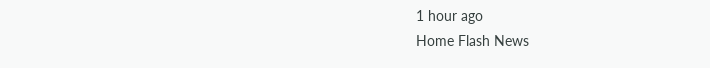1 hour ago
Home Flash News